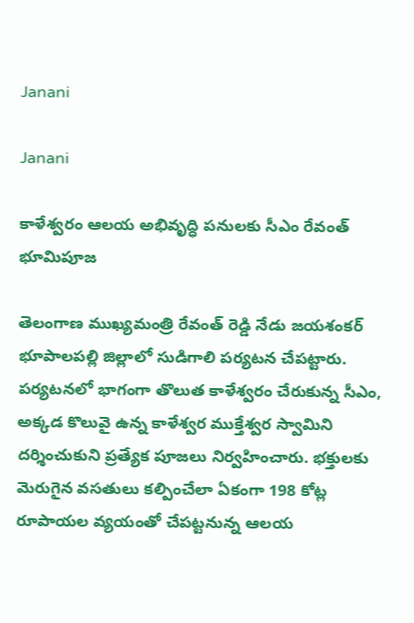Janani

Janani

కాళేశ్వరం ఆలయ అభివృద్ధి పనులకు సీఎం రేవంత్‌ భూమిపూజ

తెలంగాణ ముఖ్యమంత్రి రేవంత్ రెడ్డి నేడు జయశంకర్ భూపాలపల్లి జిల్లాలో సుడిగాలి పర్యటన చేపట్టారు. పర్యటనలో భాగంగా తొలుత కాళేశ్వరం చేరుకున్న సీఎం, అక్కడ కొలువై ఉన్న కాళేశ్వర ముక్తేశ్వర స్వామిని దర్శించుకుని ప్రత్యేక పూజలు నిర్వహించారు. భక్తులకు మెరుగైన వసతులు కల్పించేలా ఏకంగా 198 కోట్ల రూపాయల వ్యయంతో చేపట్టనున్న ఆలయ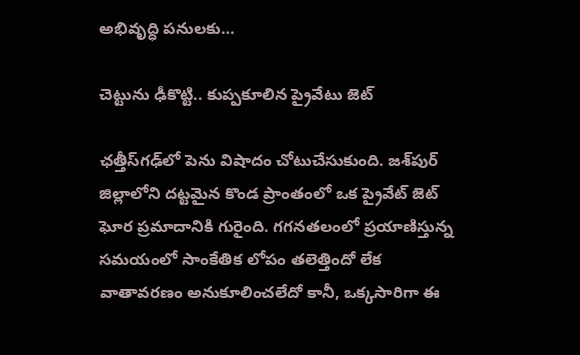అభివృద్ధి పనులకు…

చెట్టును ఢీకొట్టి.. కుప్పకూలిన ప్రైవేటు జెట్‌

ఛత్తీస్‌గఢ్‌లో పెను విషాదం చోటుచేసుకుంది. జశ్‌పుర్‌ జిల్లాలోని దట్టమైన కొండ ప్రాంతంలో ఒక ప్రైవేట్‌ జెట్‌ ఘోర ప్రమాదానికి గురైంది. గగనతలంలో ప్రయాణిస్తున్న సమయంలో సాంకేతిక లోపం తలెత్తిందో లేక వాతావరణం అనుకూలించలేదో కానీ, ఒక్కసారిగా ఈ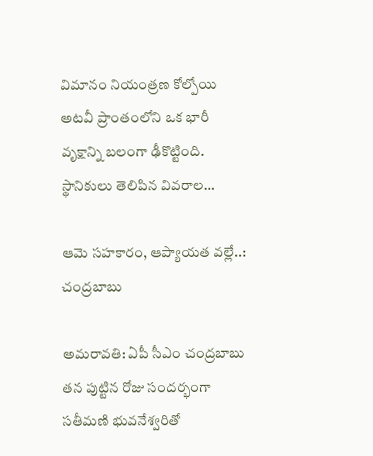విమానం నియంత్రణ కోల్పోయి అటవీ ప్రాంతంలోని ఒక భారీ వృక్షాన్ని బలంగా ఢీకొట్టింది. స్థానికులు తెలిపిన వివరాల…

ఆమె సహకారం, ఆప్యాయత వల్లే..: చంద్రబాబు

అమరావతి: ఏపీ సీఎం చంద్రబాబు తన పుట్టిన రోజు సందర్భంగా సతీమణి భువనేశ్వరితో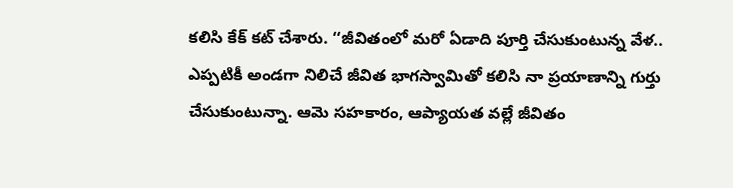కలిసి కేక్‌ కట్‌ చేశారు. ‘‘జీవితంలో మరో ఏడాది పూర్తి చేసుకుంటున్న వేళ.. ఎప్పటికీ అండగా నిలిచే జీవిత భాగస్వామితో కలిసి నా ప్రయాణాన్ని గుర్తు చేసుకుంటున్నా. ఆమె సహకారం, ఆప్యాయత వల్లే జీవితం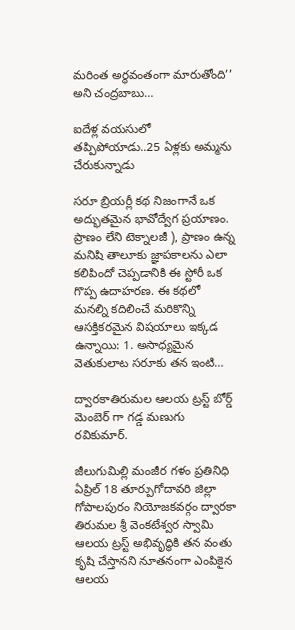మరింత అర్థవంతంగా మారుతోంది’’ అని చంద్రబాబు…

ఐదేళ్ల వయసులో తప్పిపోయాడు..25 ఏళ్లకు అమ్మను చేరుకున్నాడు

సరూ బ్రియర్లీ కథ నిజంగానే ఒక అద్భుతమైన భావోద్వేగ ప్రయాణం. ప్రాణం లేని టెక్నాలజీ ), ప్రాణం ఉన్న మనిషి తాలూకు జ్ఞాపకాలను ఎలా కలిపిందో చెప్పడానికి ఈ స్టోరీ ఒక గొప్ప ఉదాహరణ. ఈ కథలో మనల్ని కదిలించే మరికొన్ని ఆసక్తికరమైన విషయాలు ఇక్కడ ఉన్నాయి: 1. అసాధ్యమైన వెతుకులాట సరూకు తన ఇంటి…

ద్వారకాతిరుమల ఆలయ ట్రస్ట్ బోర్డ్ మెంబెర్ గా గడ్డ మణుగు రవికుమార్.

జీలుగుమిల్లి మంజీర గళం ప్రతినిధి ఏప్రిల్ 18 తూర్పుగోదావరి జిల్లా గోపాలపురం నియోజకవర్గం ద్వారకా తిరుమల శ్రీ వెంకటేశ్వర స్వామి ఆలయ ట్రస్ట్ అభివృద్ధికి తన వంతు కృషి చేస్తానని నూతనంగా ఎంపికైన ఆలయ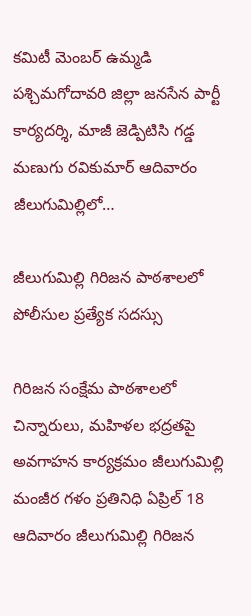కమిటీ మెంబర్ ఉమ్మడి పశ్చిమగోదావరి జిల్లా జనసేన పార్టీ కార్యదర్శి, మాజీ జెడ్పిటిసి గడ్డ మణుగు రవికుమార్ ఆదివారం జీలుగుమిల్లిలో…

జీలుగుమిల్లి గిరిజన పాఠశాలలో పోలీసుల ప్రత్యేక సదస్సు

గిరిజన సంక్షేమ పాఠశాలలో చిన్నారులు, మహిళల భద్రతపై అవగాహన కార్యక్రమం జీలుగుమిల్లి మంజీర గళం ప్రతినిధి ఏప్రిల్ 18 ఆదివారం జీలుగుమిల్లి గిరిజన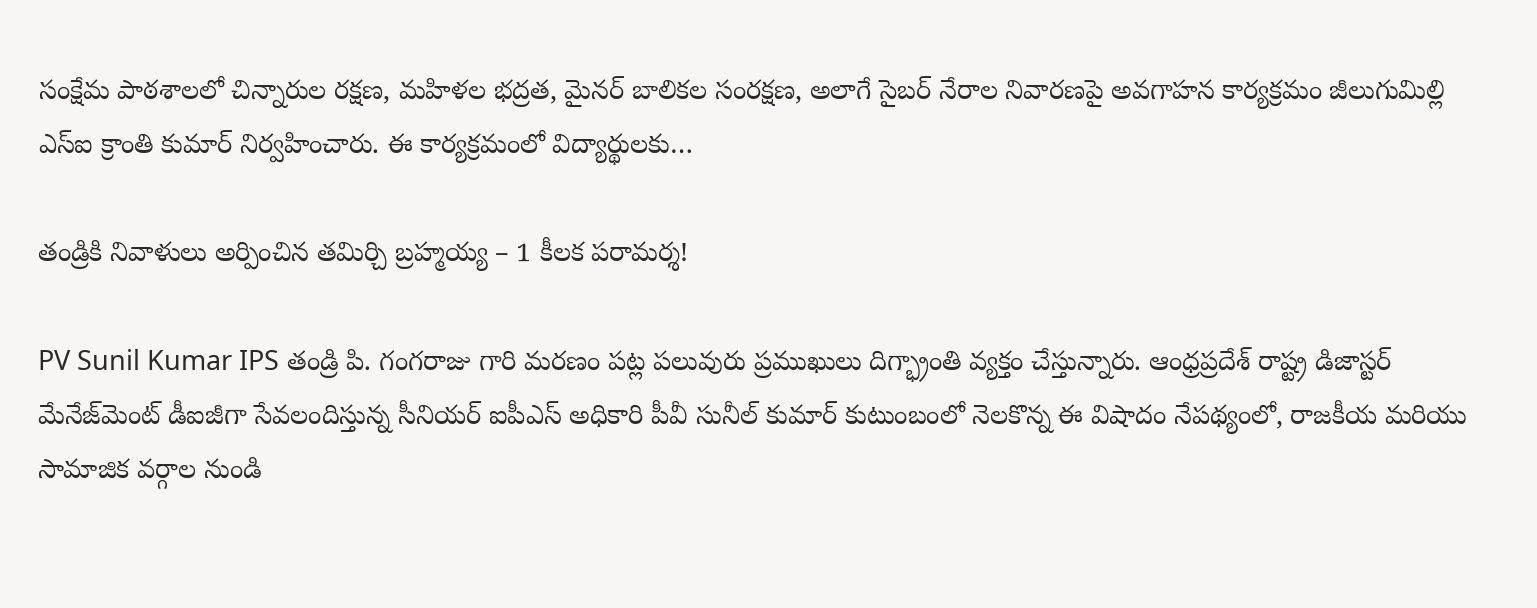సంక్షేమ పాఠశాలలో చిన్నారుల రక్షణ, మహిళల భద్రత, మైనర్ బాలికల సంరక్షణ, అలాగే సైబర్ నేరాల నివారణపై అవగాహన కార్యక్రమం జీలుగుమిల్లి ఎస్ఐ క్రాంతి కుమార్ నిర్వహించారు. ఈ కార్యక్రమంలో విద్యార్థులకు…

తండ్రికి నివాళులు అర్పించిన తమిర్చి బ్రహ్మయ్య – 1 కీలక పరామర్శ!

PV Sunil Kumar IPS తండ్రి పి. గంగరాజు గారి మరణం పట్ల పలువురు ప్రముఖులు దిగ్భ్రాంతి వ్యక్తం చేస్తున్నారు. ఆంధ్రప్రదేశ్ రాష్ట్ర డిజాస్టర్ మేనేజ్‌మెంట్ డీఐజీగా సేవలందిస్తున్న సీనియర్ ఐపీఎస్ అధికారి పీవీ సునీల్ కుమార్ కుటుంబంలో నెలకొన్న ఈ విషాదం నేపథ్యంలో, రాజకీయ మరియు సామాజిక వర్గాల నుండి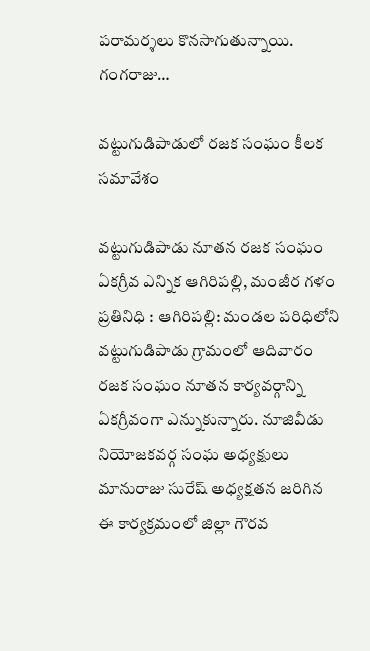పరామర్శలు కొనసాగుతున్నాయి. గంగరాజు…

వట్టుగుడిపాడులో రజక సంఘం కీలక సమావేశం

వట్టుగుడిపాడు నూతన రజక సంఘం ఏకగ్రీవ ఎన్నిక ఆగిరిపల్లి, మంజీర గళం ప్రతినిధి : ఆగిరిపల్లి: మండల పరిధిలోని వట్టుగుడిపాడు గ్రామంలో ఆదివారం రజక సంఘం నూతన కార్యవర్గాన్ని ఏకగ్రీవంగా ఎన్నుకున్నారు. నూజివీడు నియోజకవర్గ సంఘ అధ్యక్షులు మానురాజు సురేష్ అధ్యక్షతన జరిగిన ఈ కార్యక్రమంలో జిల్లా గౌరవ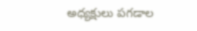అధ్యక్షులు పగడాల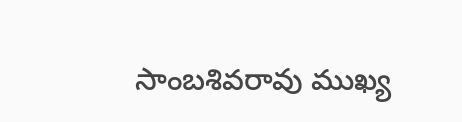సాంబశివరావు ముఖ్య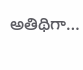అతిథిగా…